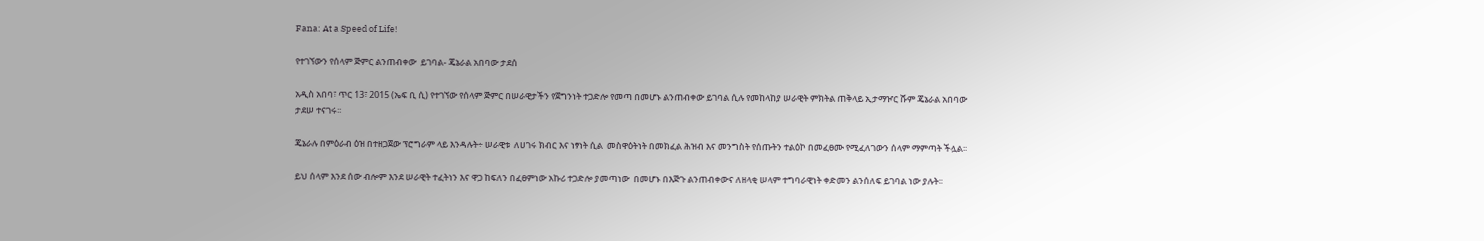Fana: At a Speed of Life!

የተገኘውን የሰላም ጅምር ልንጠብቀው  ይገባል- ጄኔራል አበባው ታደሰ

አዲስ አበባ፣ ጥር 13፣ 2015 (ኤፍ ቢ ሲ) የተገኘው የሰላም ጅምር በሠራዊታችን የጀግንነት ተጋድሎ የመጣ በመሆኑ ልንጠብቀው ይገባል ሲሉ የመከላከያ ሠራዊት ምክትል ጠቅላይ ኢታማዦር ሹም ጄኔራል አበባው ታደሠ ተናገሩ፡፡

ጄኔራሉ በምዕራብ ዕዝ በተዘጋጀው ፕሮግራም ላይ እንዳሉት÷ ሠራዊቱ  ለሀገሩ ክብር እና ነፃነት ሲል  መስዋዕትነት በመክፈል ሕዝብ እና መንግስት የሰጡትን ተልዕኮ በመፈፀሙ የሚፈለገውን ሰላም ማምጣት ችሏል፡፡

ይህ ሰላም እንደ ሰው ብሎም እንደ ሠራዊት ተፈትነን እና ዋጋ ከፍለን በፈፀምነው አኩሪ ተጋድሎ ያመጣነው  በመሆኑ በእጅጉ ልንጠብቀውና ለዘላቂ ሠላም ተግባራዊነት ቀድመን ልንሰለፍ ይገባል ነው ያሉት፡፡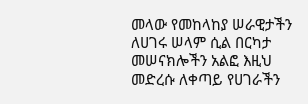መላው የመከላከያ ሠራዊታችን ለሀገሩ ሠላም ሲል በርካታ  መሠናክሎችን አልፎ እዚህ መድረሱ ለቀጣይ የሀገራችን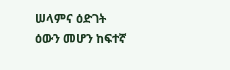ሠላምና ዕድገት ዕውን መሆን ከፍተኛ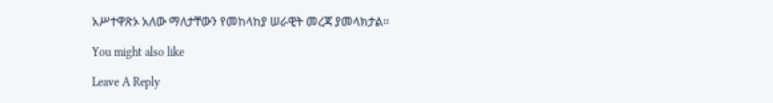አሥተዋጽኦ አለው ማለታቸውን የመከላከያ ሠራዊት መረጃ ያመላክታል፡፡

You might also like

Leave A Reply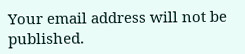Your email address will not be published.